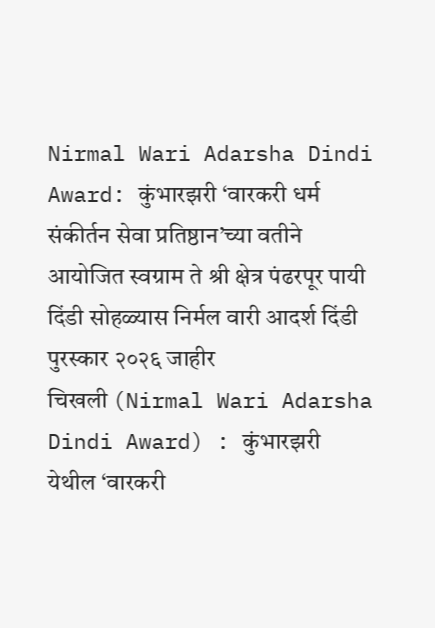Nirmal Wari Adarsha Dindi Award: कुंभारझरी ‘वारकरी धर्म संकीर्तन सेवा प्रतिष्ठान’च्या वतीने आयोजित स्वग्राम ते श्री क्षेत्र पंढरपूर पायी दिंडी सोहळ्यास निर्मल वारी आदर्श दिंडी पुरस्कार २०२६ जाहीर
चिखली (Nirmal Wari Adarsha Dindi Award) : कुंभारझरी येथील ‘वारकरी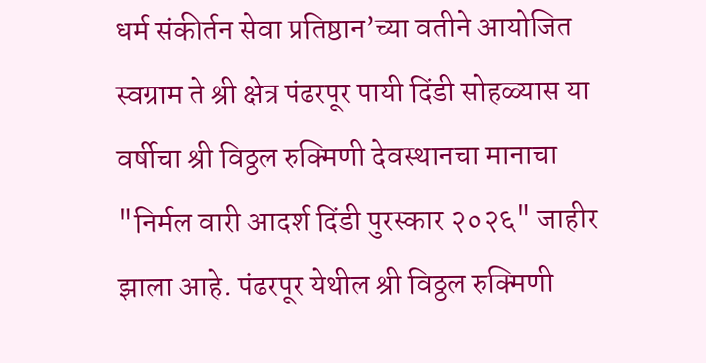धर्म संकीर्तन सेवा प्रतिष्ठान’च्या वतीने आयोजित स्वग्राम ते श्री क्षेत्र पंढरपूर पायी दिंडी सोहळ्यास या वर्षीचा श्री विठ्ठल रुक्मिणी देवस्थानचा मानाचा "निर्मल वारी आदर्श दिंडी पुरस्कार २०२६" जाहीर झाला आहे. पंढरपूर येथील श्री विठ्ठल रुक्मिणी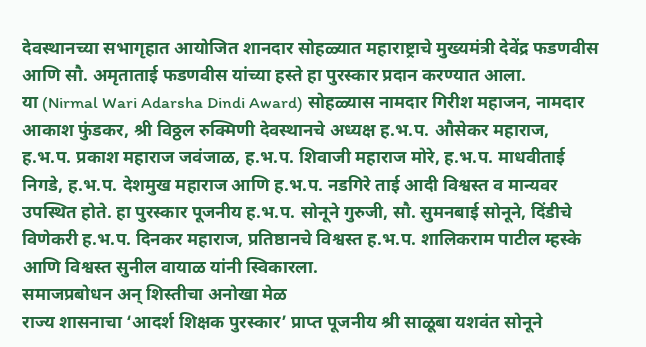देवस्थानच्या सभागृहात आयोजित शानदार सोहळ्यात महाराष्ट्राचे मुख्यमंत्री देवेंद्र फडणवीस आणि सौ. अमृताताई फडणवीस यांच्या हस्ते हा पुरस्कार प्रदान करण्यात आला.
या (Nirmal Wari Adarsha Dindi Award) सोहळ्यास नामदार गिरीश महाजन, नामदार आकाश फुंडकर, श्री विठ्ठल रुक्मिणी देवस्थानचे अध्यक्ष ह.भ.प. औसेकर महाराज, ह.भ.प. प्रकाश महाराज जवंजाळ, ह.भ.प. शिवाजी महाराज मोरे, ह.भ.प. माधवीताई निगडे, ह.भ.प. देशमुख महाराज आणि ह.भ.प. नडगिरे ताई आदी विश्वस्त व मान्यवर उपस्थित होते. हा पुरस्कार पूजनीय ह.भ.प. सोनूने गुरुजी, सौ. सुमनबाई सोनूने, दिंडीचे विणेकरी ह.भ.प. दिनकर महाराज, प्रतिष्ठानचे विश्वस्त ह.भ.प. शालिकराम पाटील म्हस्के आणि विश्वस्त सुनील वायाळ यांनी स्विकारला.
समाजप्रबोधन अन् शिस्तीचा अनोखा मेळ
राज्य शासनाचा ‘आदर्श शिक्षक पुरस्कार’ प्राप्त पूजनीय श्री साळूबा यशवंत सोनूने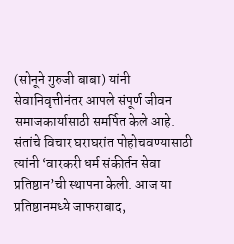(सोनूने गुरुजी बाबा) यांनी सेवानिवृत्तीनंतर आपले संपूर्ण जीवन समाजकार्यासाठी समर्पित केले आहे. संतांचे विचार घराघरांत पोहोचवण्यासाठी त्यांनी ‘वारकरी धर्म संकीर्तन सेवा प्रतिष्ठान’ची स्थापना केली. आज या प्रतिष्ठानमध्ये जाफराबाद,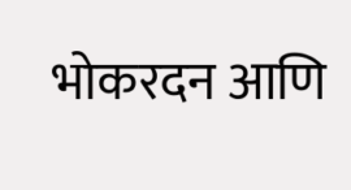भोकरदन आणि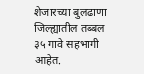शेजारच्या बुलढाणा जिल्ह्यातील तब्बल ३५ गावे सहभागी आहेत.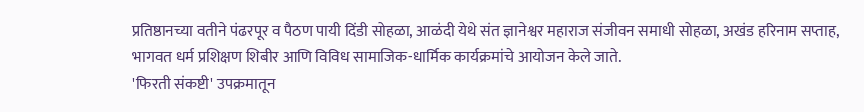प्रतिष्ठानच्या वतीने पंढरपूर व पैठण पायी दिंडी सोहळा, आळंदी येथे संत ज्ञानेश्वर महाराज संजीवन समाधी सोहळा, अखंड हरिनाम सप्ताह, भागवत धर्म प्रशिक्षण शिबीर आणि विविध सामाजिक-धार्मिक कार्यक्रमांचे आयोजन केले जाते.
'फिरती संकष्टी' उपक्रमातून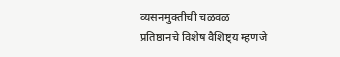व्यसनमुक्तीची चळवळ
प्रतिष्ठानचे विशेष वैशिष्ट्य म्हणजे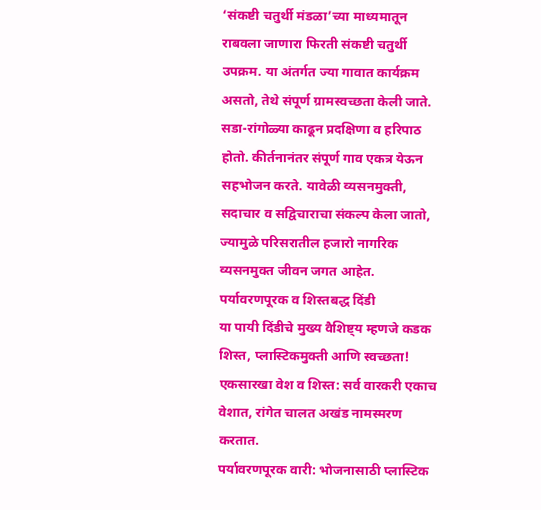‘संकष्टी चतुर्थी मंडळा’च्या माध्यमातून राबवला जाणारा फिरती संकष्टी चतुर्थी उपक्रम. या अंतर्गत ज्या गावात कार्यक्रम असतो, तेथे संपूर्ण ग्रामस्वच्छता केली जाते. सडा-रांगोळ्या काढून प्रदक्षिणा व हरिपाठ होतो. कीर्तनानंतर संपूर्ण गाव एकत्र येऊन सहभोजन करते. यावेळी व्यसनमुक्ती, सदाचार व सद्विचाराचा संकल्प केला जातो, ज्यामुळे परिसरातील हजारो नागरिक व्यसनमुक्त जीवन जगत आहेत.
पर्यावरणपूरक व शिस्तबद्ध दिंडी
या पायी दिंडीचे मुख्य वैशिष्ट्य म्हणजे कडक शिस्त, प्लास्टिकमुक्ती आणि स्वच्छता!
एकसारखा वेश व शिस्त: सर्व वारकरी एकाच वेशात, रांगेत चालत अखंड नामस्मरण करतात.
पर्यावरणपूरक वारी: भोजनासाठी प्लास्टिक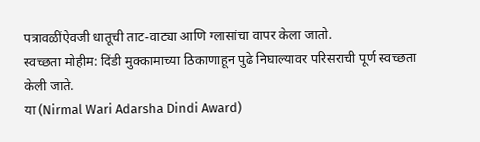पत्रावळींऐवजी धातूची ताट-वाट्या आणि ग्लासांचा वापर केला जातो.
स्वच्छता मोहीम: दिंडी मुक्कामाच्या ठिकाणाहून पुढे निघाल्यावर परिसराची पूर्ण स्वच्छता केली जाते.
या (Nirmal Wari Adarsha Dindi Award)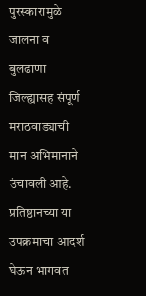पुरस्कारामुळे जालना व बुलढाणा जिल्ह्यासह संपूर्ण मराठवाड्याची मान अभिमानाने उंचावली आहे. प्रतिष्ठानच्या या उपक्रमाचा आदर्श घेऊन भागवत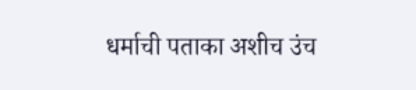धर्माची पताका अशीच उंच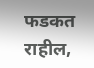फडकत राहील,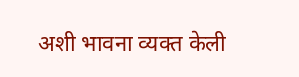अशी भावना व्यक्त केली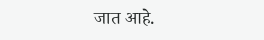जात आहे.